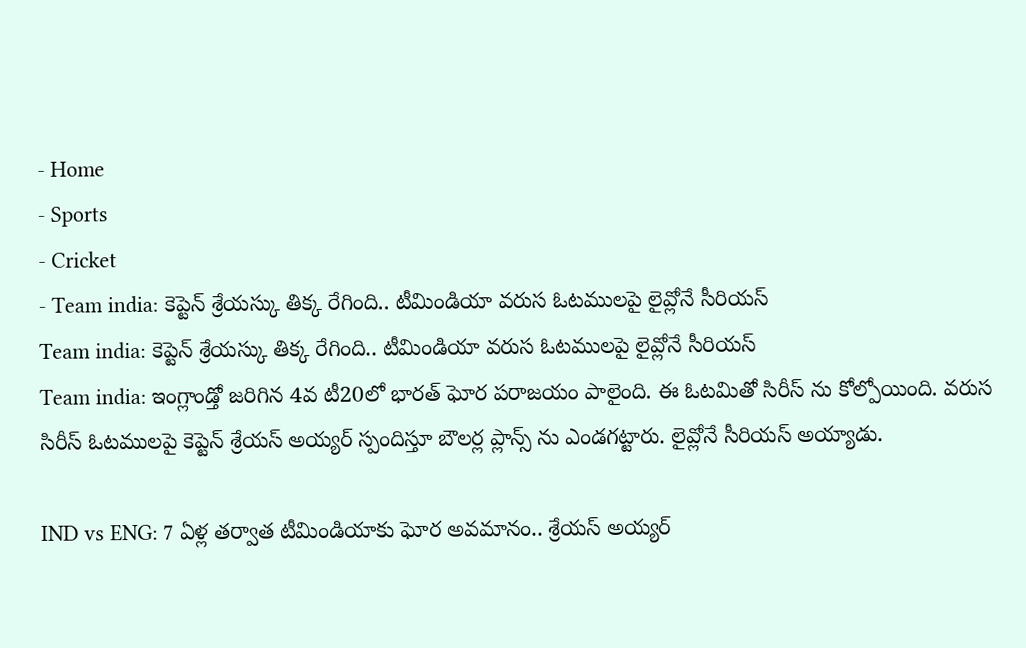- Home
- Sports
- Cricket
- Team india: కెప్టెన్ శ్రేయస్కు తిక్క రేగింది.. టీమిండియా వరుస ఓటములపై లైవ్లోనే సీరియస్
Team india: కెప్టెన్ శ్రేయస్కు తిక్క రేగింది.. టీమిండియా వరుస ఓటములపై లైవ్లోనే సీరియస్
Team india: ఇంగ్లాండ్తో జరిగిన 4వ టీ20లో భారత్ ఘోర పరాజయం పాలైంది. ఈ ఓటమితో సిరీస్ ను కోల్పోయింది. వరుస సిరీస్ ఓటములపై కెప్టెన్ శ్రేయస్ అయ్యర్ స్పందిస్తూ బౌలర్ల ప్లాన్స్ ను ఎండగట్టారు. లైవ్లోనే సీరియస్ అయ్యాడు.

IND vs ENG: 7 ఏళ్ల తర్వాత టీమిండియాకు ఘోర అవమానం.. శ్రేయస్ అయ్యర్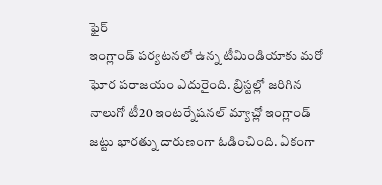ఫైర్
ఇంగ్లాండ్ పర్యటనలో ఉన్న టీమిండియాకు మరో ఘోర పరాజయం ఎదురైంది. బ్రిస్టల్లో జరిగిన నాలుగో టీ20 ఇంటర్నేషనల్ మ్యాచ్లో ఇంగ్లాండ్ జట్టు భారత్ను దారుణంగా ఓడించింది. ఏకంగా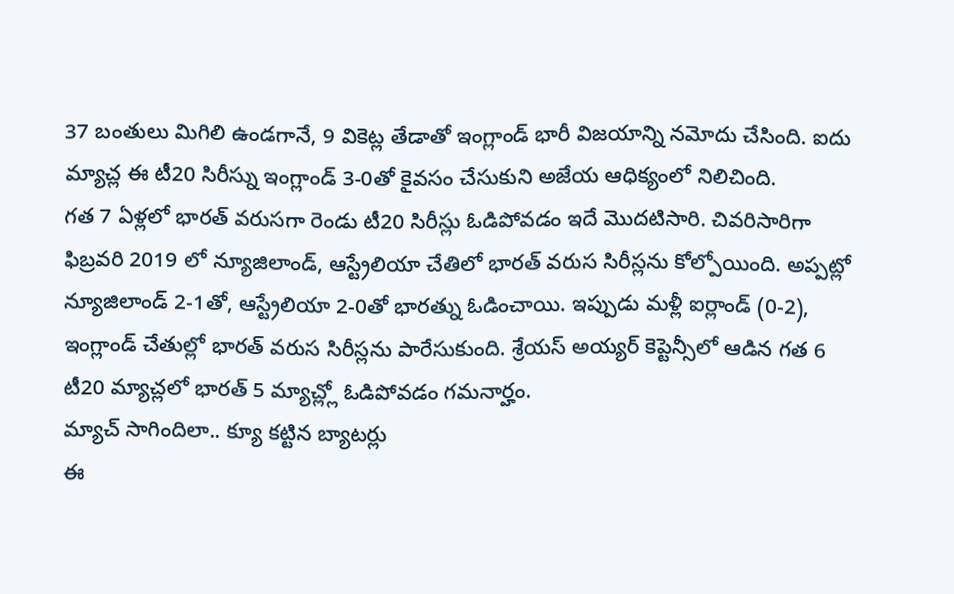37 బంతులు మిగిలి ఉండగానే, 9 వికెట్ల తేడాతో ఇంగ్లాండ్ భారీ విజయాన్ని నమోదు చేసింది. ఐదు మ్యాచ్ల ఈ టీ20 సిరీస్ను ఇంగ్లాండ్ 3-0తో కైవసం చేసుకుని అజేయ ఆధిక్యంలో నిలిచింది.
గత 7 ఏళ్లలో భారత్ వరుసగా రెండు టీ20 సిరీస్లు ఓడిపోవడం ఇదే మొదటిసారి. చివరిసారిగా ఫిబ్రవరి 2019 లో న్యూజిలాండ్, ఆస్ట్రేలియా చేతిలో భారత్ వరుస సిరీస్లను కోల్పోయింది. అప్పట్లో న్యూజిలాండ్ 2-1తో, ఆస్ట్రేలియా 2-0తో భారత్ను ఓడించాయి. ఇప్పుడు మళ్లీ ఐర్లాండ్ (0-2), ఇంగ్లాండ్ చేతుల్లో భారత్ వరుస సిరీస్లను పారేసుకుంది. శ్రేయస్ అయ్యర్ కెప్టెన్సీలో ఆడిన గత 6 టీ20 మ్యాచ్లలో భారత్ 5 మ్యాచ్ల్లో ఓడిపోవడం గమనార్హం.
మ్యాచ్ సాగిందిలా.. క్యూ కట్టిన బ్యాటర్లు
ఈ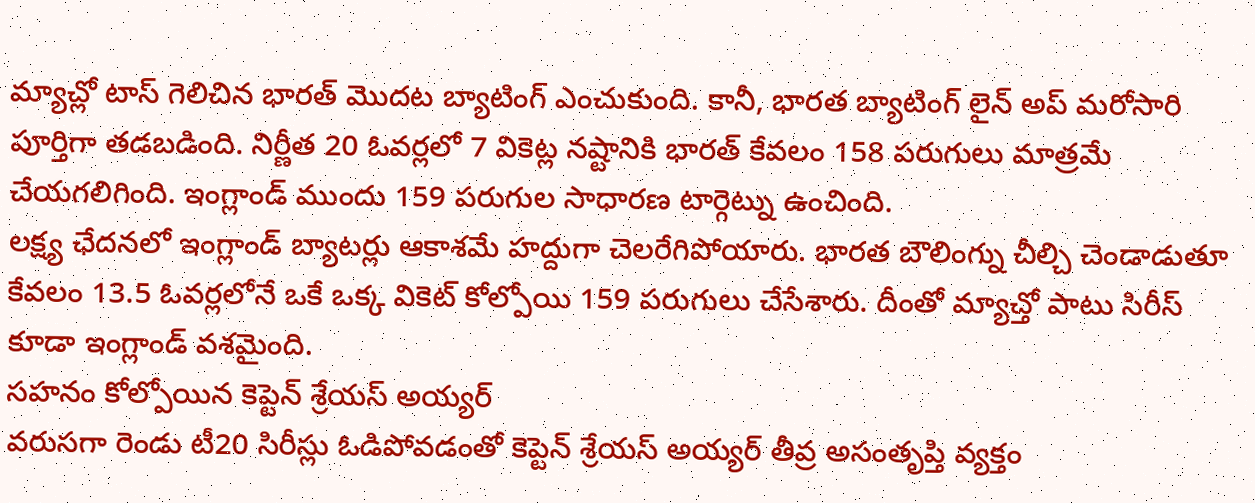మ్యాచ్లో టాస్ గెలిచిన భారత్ మొదట బ్యాటింగ్ ఎంచుకుంది. కానీ, భారత బ్యాటింగ్ లైన్ అప్ మరోసారి పూర్తిగా తడబడింది. నిర్ణీత 20 ఓవర్లలో 7 వికెట్ల నష్టానికి భారత్ కేవలం 158 పరుగులు మాత్రమే చేయగలిగింది. ఇంగ్లాండ్ ముందు 159 పరుగుల సాధారణ టార్గెట్ను ఉంచింది.
లక్ష్య ఛేదనలో ఇంగ్లాండ్ బ్యాటర్లు ఆకాశమే హద్దుగా చెలరేగిపోయారు. భారత బౌలింగ్ను చీల్చి చెండాడుతూ కేవలం 13.5 ఓవర్లలోనే ఒకే ఒక్క వికెట్ కోల్పోయి 159 పరుగులు చేసేశారు. దీంతో మ్యాచ్తో పాటు సిరీస్ కూడా ఇంగ్లాండ్ వశమైంది.
సహనం కోల్పోయిన కెప్టెన్ శ్రేయస్ అయ్యర్
వరుసగా రెండు టీ20 సిరీస్లు ఓడిపోవడంతో కెప్టెన్ శ్రేయస్ అయ్యర్ తీవ్ర అసంతృప్తి వ్యక్తం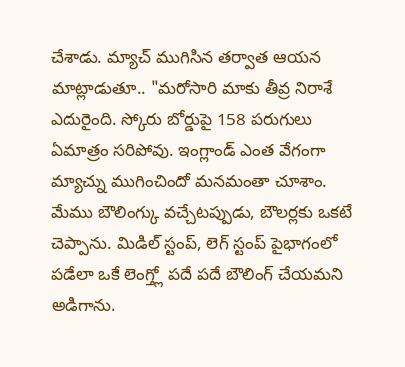చేశాడు. మ్యాచ్ ముగిసిన తర్వాత ఆయన మాట్లాడుతూ.. "మరోసారి మాకు తీవ్ర నిరాశే ఎదురైంది. స్కోరు బోర్డుపై 158 పరుగులు ఏమాత్రం సరిపోవు. ఇంగ్లాండ్ ఎంత వేగంగా మ్యాచ్ను ముగించిందో మనమంతా చూశాం. మేము బౌలింగ్కు వచ్చేటప్పుడు, బౌలర్లకు ఒకటే చెప్పాను. మిడిల్ స్టంప్, లెగ్ స్టంప్ పైభాగంలో పడేలా ఒకే లెంగ్త్లో పదే పదే బౌలింగ్ చేయమని అడిగాను.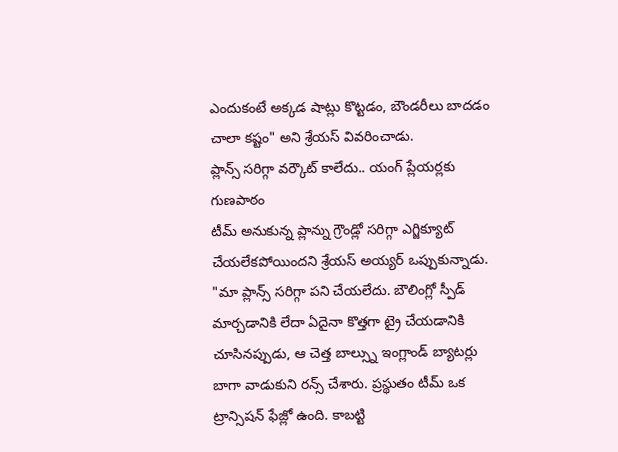ఎందుకంటే అక్కడ షాట్లు కొట్టడం, బౌండరీలు బాదడం చాలా కష్టం" అని శ్రేయస్ వివరించాడు.
ప్లాన్స్ సరిగ్గా వర్కౌట్ కాలేదు.. యంగ్ ప్లేయర్లకు గుణపాఠం
టీమ్ అనుకున్న ప్లాన్ను గ్రౌండ్లో సరిగ్గా ఎగ్జిక్యూట్ చేయలేకపోయిందని శ్రేయస్ అయ్యర్ ఒప్పుకున్నాడు. "మా ప్లాన్స్ సరిగ్గా పని చేయలేదు. బౌలింగ్లో స్పీడ్ మార్చడానికి లేదా ఏదైనా కొత్తగా ట్రై చేయడానికి చూసినప్పుడు, ఆ చెత్త బాల్స్ను ఇంగ్లాండ్ బ్యాటర్లు బాగా వాడుకుని రన్స్ చేశారు. ప్రస్థుతం టీమ్ ఒక ట్రాన్సిషన్ ఫేజ్లో ఉంది. కాబట్టి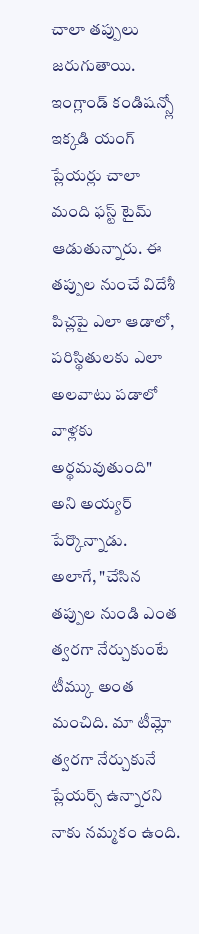చాలా తప్పులు జరుగుతాయి. ఇంగ్లాండ్ కండిషన్స్లో ఇక్కడి యంగ్ ప్లేయర్లు చాలా మంది ఫస్ట్ టైమ్ ఆడుతున్నారు. ఈ తప్పుల నుంచే విదేశీ పిచ్లపై ఎలా ఆడాలో, పరిస్థితులకు ఎలా అలవాటు పడాలో వాళ్లకు అర్థమవుతుంది" అని అయ్యర్ పేర్కొన్నాడు.
అలాగే, "చేసిన తప్పుల నుండి ఎంత త్వరగా నేర్చుకుంటే టీమ్కు అంత మంచిది. మా టీమ్లో త్వరగా నేర్చుకునే ప్లేయర్స్ ఉన్నారని నాకు నమ్మకం ఉంది.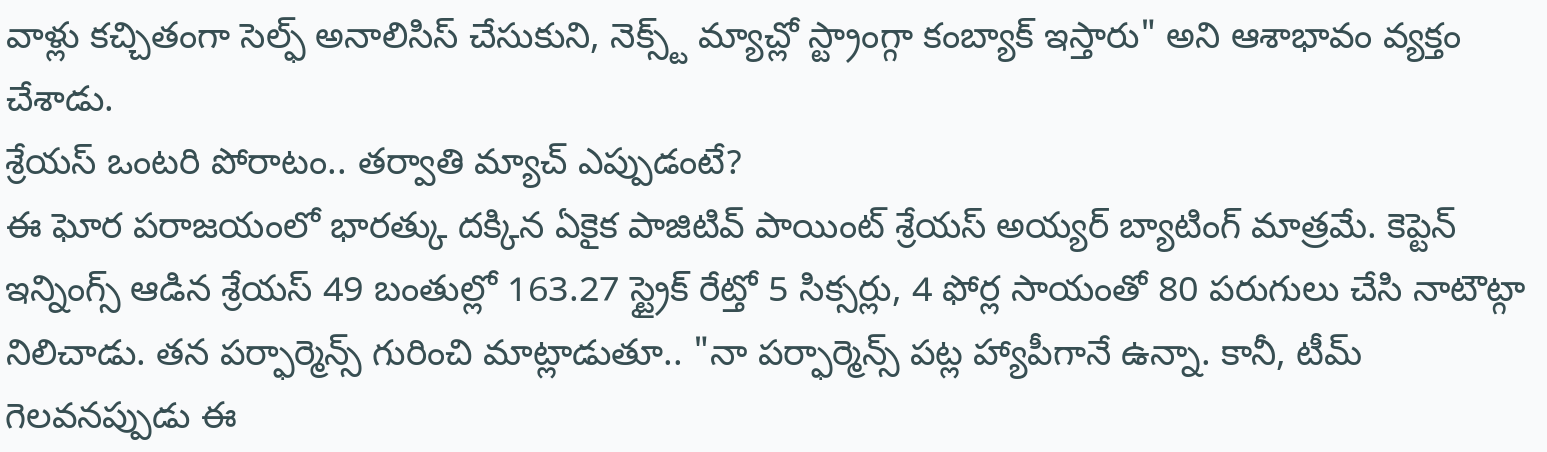వాళ్లు కచ్చితంగా సెల్ఫ్ అనాలిసిస్ చేసుకుని, నెక్స్ట్ మ్యాచ్లో స్ట్రాంగ్గా కంబ్యాక్ ఇస్తారు" అని ఆశాభావం వ్యక్తం చేశాడు.
శ్రేయస్ ఒంటరి పోరాటం.. తర్వాతి మ్యాచ్ ఎప్పుడంటే?
ఈ ఘోర పరాజయంలో భారత్కు దక్కిన ఏకైక పాజిటివ్ పాయింట్ శ్రేయస్ అయ్యర్ బ్యాటింగ్ మాత్రమే. కెప్టెన్ ఇన్నింగ్స్ ఆడిన శ్రేయస్ 49 బంతుల్లో 163.27 స్ట్రైక్ రేట్తో 5 సిక్సర్లు, 4 ఫోర్ల సాయంతో 80 పరుగులు చేసి నాటౌట్గా నిలిచాడు. తన పర్ఫార్మెన్స్ గురించి మాట్లాడుతూ.. "నా పర్ఫార్మెన్స్ పట్ల హ్యాపీగానే ఉన్నా. కానీ, టీమ్ గెలవనప్పుడు ఈ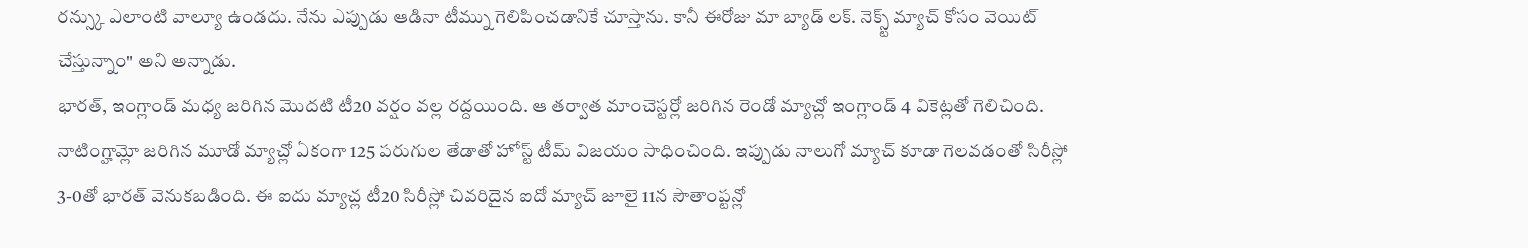రన్స్కు ఎలాంటి వాల్యూ ఉండదు. నేను ఎప్పుడు ఆడినా టీమ్ను గెలిపించడానికే చూస్తాను. కానీ ఈరోజు మా బ్యాడ్ లక్. నెక్స్ట్ మ్యాచ్ కోసం వెయిట్ చేస్తున్నాం" అని అన్నాడు.
భారత్, ఇంగ్లాండ్ మధ్య జరిగిన మొదటి టీ20 వర్షం వల్ల రద్దయింది. ఆ తర్వాత మాంచెస్టర్లో జరిగిన రెండో మ్యాచ్లో ఇంగ్లాండ్ 4 వికెట్లతో గెలిచింది. నాటింగ్హామ్లో జరిగిన మూడో మ్యాచ్లో ఏకంగా 125 పరుగుల తేడాతో హోస్ట్ టీమ్ విజయం సాధించింది. ఇప్పుడు నాలుగో మ్యాచ్ కూడా గెలవడంతో సిరీస్లో 3-0తో భారత్ వెనుకబడింది. ఈ ఐదు మ్యాచ్ల టీ20 సిరీస్లో చివరిదైన ఐదో మ్యాచ్ జూలై 11న సౌతాంప్టన్లో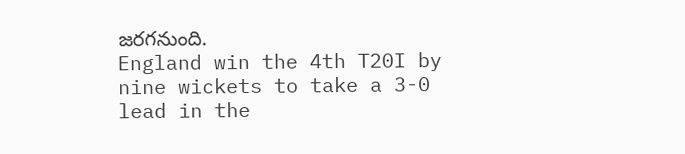జరగనుంది.
England win the 4th T20I by nine wickets to take a 3-0 lead in the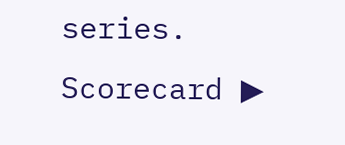series.
Scorecard ▶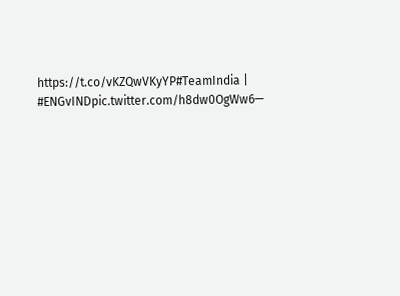https://t.co/vKZQwVKyYP#TeamIndia | #ENGvINDpic.twitter.com/h8dw0OgWw6—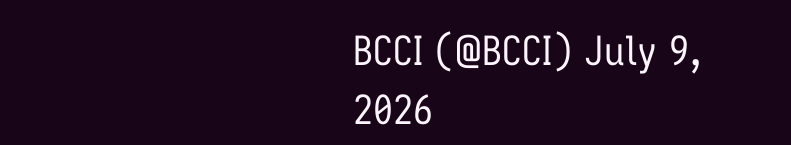BCCI (@BCCI) July 9, 2026